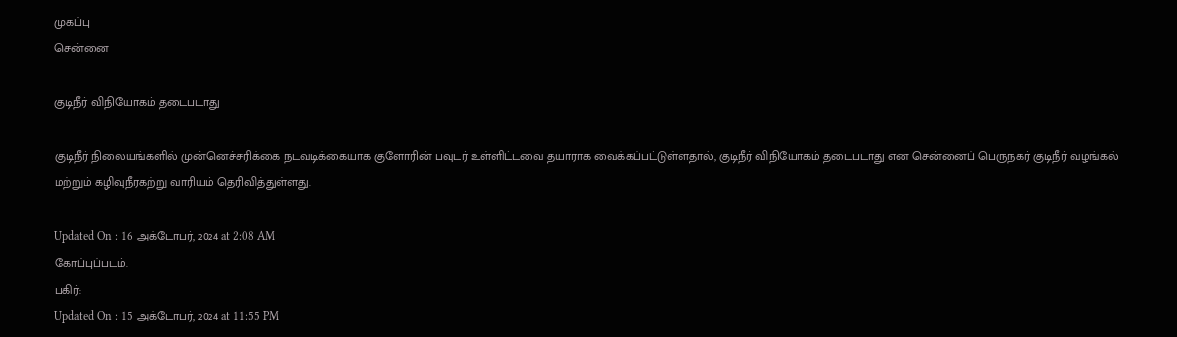முகப்பு
சென்னை

குடிநீர் விநியோகம் தடைபடாது

குடிநீர் நிலையங்களில் முன்னெச்சரிக்கை நடவடிக்கையாக குளோரின் பவுடர் உள்ளிட்டவை தயாராக வைக்கப்பட்டுள்ளதால், குடிநீர் விநியோகம் தடைபடாது என சென்னைப் பெருநகர் குடிநீர் வழங்கல் மற்றும் கழிவுநீரகற்று வாரியம் தெரிவித்துள்ளது.

Updated On : 16 அக்டோபர், 2024 at 2:08 AM
கோப்புப்படம்.
பகிர்:
Updated On : 15 அக்டோபர், 2024 at 11:55 PM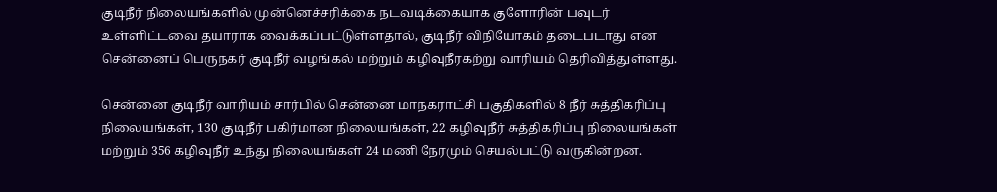குடிநீர் நிலையங்களில் முன்னெச்சரிக்கை நடவடிக்கையாக குளோரின் பவுடர் உள்ளிட்டவை தயாராக வைக்கப்பட்டுள்ளதால், குடிநீர் விநியோகம் தடைபடாது என சென்னைப் பெருநகர் குடிநீர் வழங்கல் மற்றும் கழிவுநீரகற்று வாரியம் தெரிவித்துள்ளது.

சென்னை குடிநீர் வாரியம் சார்பில் சென்னை மாநகராட்சி பகுதிகளில் 8 நீர் சுத்திகரிப்பு நிலையங்கள், 130 குடிநீர் பகிர்மான நிலையங்கள், 22 கழிவுநீர் சுத்திகரிப்பு நிலையங்கள் மற்றும் 356 கழிவுநீர் உந்து நிலையங்கள் 24 மணி நேரமும் செயல்பட்டு வருகின்றன.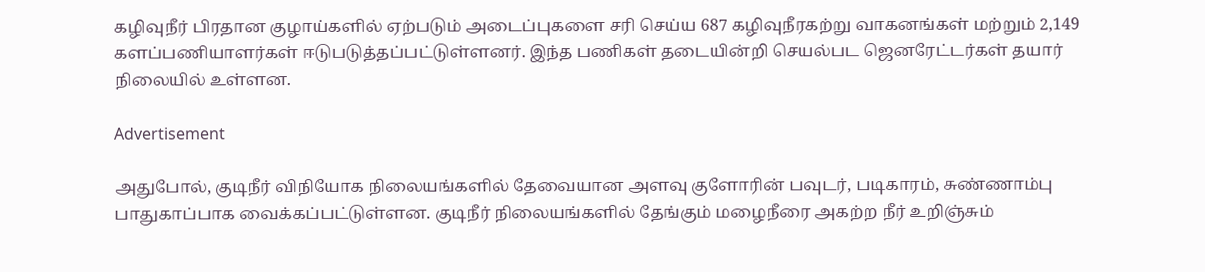கழிவுநீர் பிரதான குழாய்களில் ஏற்படும் அடைப்புகளை சரி செய்ய 687 கழிவுநீரகற்று வாகனங்கள் மற்றும் 2,149 களப்பணியாளர்கள் ஈடுபடுத்தப்பட்டுள்ளனர். இந்த பணிகள் தடையின்றி செயல்பட ஜெனரேட்டர்கள் தயார் நிலையில் உள்ளன.

Advertisement

அதுபோல், குடிநீர் விநியோக நிலையங்களில் தேவையான அளவு குளோரின் பவுடர், படிகாரம், சுண்ணாம்பு பாதுகாப்பாக வைக்கப்பட்டுள்ளன. குடிநீர் நிலையங்களில் தேங்கும் மழைநீரை அகற்ற நீர் உறிஞ்சும்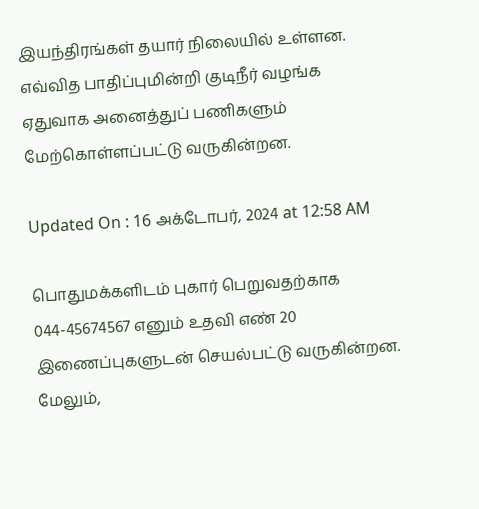இயந்திரங்கள் தயார் நிலையில் உள்ளன. எவ்வித பாதிப்புமின்றி குடிநீர் வழங்க ஏதுவாக அனைத்துப் பணிகளும் மேற்கொள்ளப்பட்டு வருகின்றன.

Updated On : 16 அக்டோபர், 2024 at 12:58 AM

பொதுமக்களிடம் புகார் பெறுவதற்காக 044-45674567 எனும் உதவி எண் 20 இணைப்புகளுடன் செயல்பட்டு வருகின்றன. மேலும்,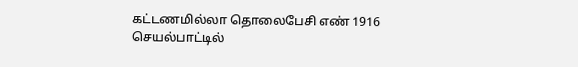கட்டணமில்லா தொலைபேசி எண் 1916 செயல்பாட்டில்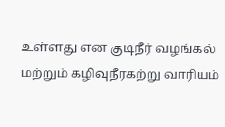உள்ளது என குடிநீர் வழங்கல் மற்றும் கழிவுநீரகற்று வாரியம்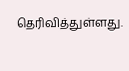தெரிவித்துள்ளது.